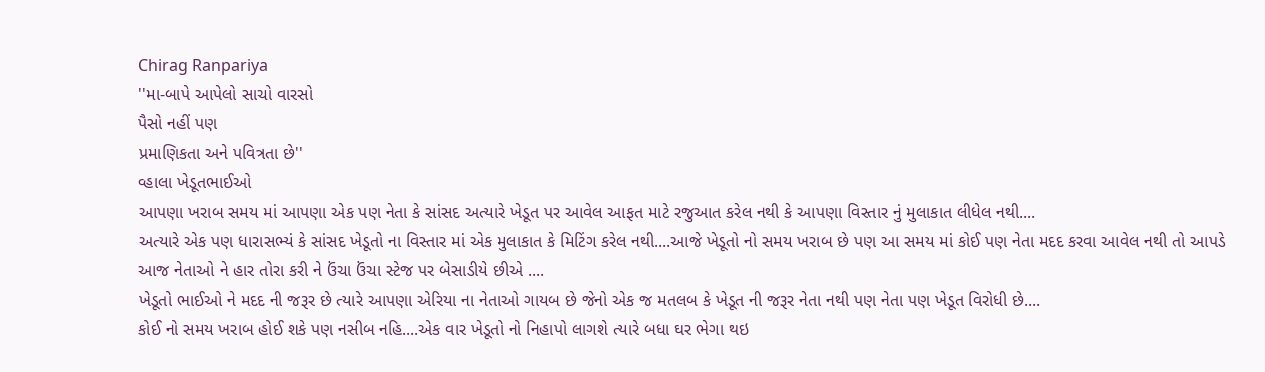Chirag Ranpariya
''મા-બાપે આપેલો સાચો વારસો
પૈસો નહીં પણ
પ્રમાણિકતા અને પવિત્રતા છે''
વ્હાલા ખેડૂતભાઈઓ
આપણા ખરાબ સમય માં આપણા એક પણ નેતા કે સાંસદ અત્યારે ખેડૂત પર આવેલ આફત માટે રજુઆત કરેલ નથી કે આપણા વિસ્તાર નું મુલાકાત લીધેલ નથી....
અત્યારે એક પણ ધારાસભ્યં કે સાંસદ ખેડૂતો ના વિસ્તાર માં એક મુલાકાત કે મિટિંગ કરેલ નથી....આજે ખેડૂતો નો સમય ખરાબ છે પણ આ સમય માં કોઈ પણ નેતા મદદ કરવા આવેલ નથી તો આપડે આજ નેતાઓ ને હાર તોરા કરી ને ઉંચા ઉંચા સ્ટેજ પર બેસાડીયે છીએ ....
ખેડૂતો ભાઈઓ ને મદદ ની જરૂર છે ત્યારે આપણા એરિયા ના નેતાઓ ગાયબ છે જેનો એક જ મતલબ કે ખેડૂત ની જરૂર નેતા નથી પણ નેતા પણ ખેડૂત વિરોધી છે....
કોઈ નો સમય ખરાબ હોઈ શકે પણ નસીબ નહિ....એક વાર ખેડૂતો નો નિહાપો લાગશે ત્યારે બધા ઘર ભેગા થઇ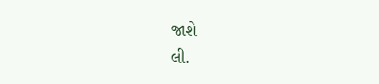જાશે
લી.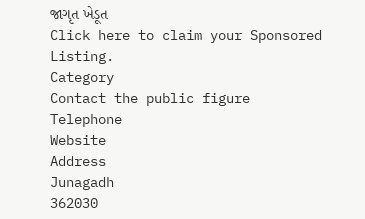જાગૃત ખેડૂત
Click here to claim your Sponsored Listing.
Category
Contact the public figure
Telephone
Website
Address
Junagadh
362030